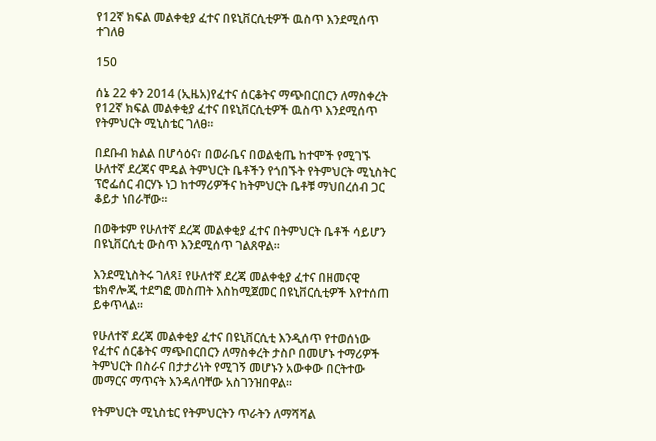የ12ኛ ክፍል መልቀቂያ ፈተና በዩኒቨርሲቲዎች ዉስጥ እንደሚሰጥ ተገለፀ

150

ሰኔ 22 ቀን 2014 (ኢዜአ)የፈተና ሰርቆትና ማጭበርበርን ለማስቀረት የ12ኛ ክፍል መልቀቂያ ፈተና በዩኒቨርሲቲዎች ዉስጥ እንደሚሰጥ የትምህርት ሚኒስቴር ገለፀ።

በደቡብ ክልል በሆሳዕና፣ በወራቤና በወልቂጤ ከተሞች የሚገኙ ሁለተኛ ደረጃና ሞዴል ትምህርት ቤቶችን የጎበኙት የትምህርት ሚኒስትር ፕሮፌሰር ብርሃኑ ነጋ ከተማሪዎችና ከትምህርት ቤቶቹ ማህበረሰብ ጋር ቆይታ ነበራቸው።

በወቅቱም የሁለተኛ ደረጃ መልቀቂያ ፈተና በትምህርት ቤቶች ሳይሆን በዩኒቨርሲቲ ውስጥ እንደሚሰጥ ገልጸዋል።

እንደሚኒስትሩ ገለጻ፤ የሁለተኛ ደረጃ መልቀቂያ ፈተና በዘመናዊ ቴክኖሎጂ ተደግፎ መስጠት እስከሚጀመር በዩኒቨርሲቲዎች እየተሰጠ ይቀጥላል።

የሁለተኛ ደረጃ መልቀቂያ ፈተና በዩኒቨርሲቲ እንዲሰጥ የተወሰነው የፈተና ሰርቆትና ማጭበርበርን ለማስቀረት ታስቦ በመሆኑ ተማሪዎች ትምህርት በስራና በታታሪነት የሚገኝ መሆኑን አውቀው በርትተው መማርና ማጥናት እንዳለባቸው አስገንዝበዋል።

የትምህርት ሚኒስቴር የትምህርትን ጥራትን ለማሻሻል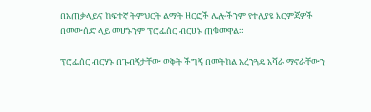በአጠቃላይና ከፍተኛ ትምህርት ልማት ዘርፎች ሌሎችንም የተለያዩ እርምጃዎች በመውሰድ ላይ መሆኑንም ፕሮፌሰር ብርሀኑ ጠቁመዋል።

ፕሮፌሰር ብርሃኑ በጉብኝታቸው ወቅት ችግኝ በመትከል አረንጓዴ አሻራ ማኖራቸውን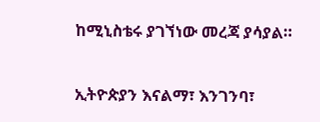ከሚኒስቴሩ ያገኘነው መረጃ ያሳያል።

ኢትዮጵያን እናልማ፣ እንገንባ፣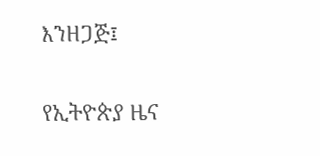እንዘጋጅ፤

የኢትዮጵያ ዜና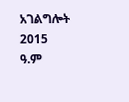አገልግሎት
2015
ዓ.ም